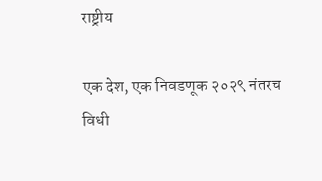राष्ट्रीय

एक देश, एक निवडणूक २०२९ नंतरच विधी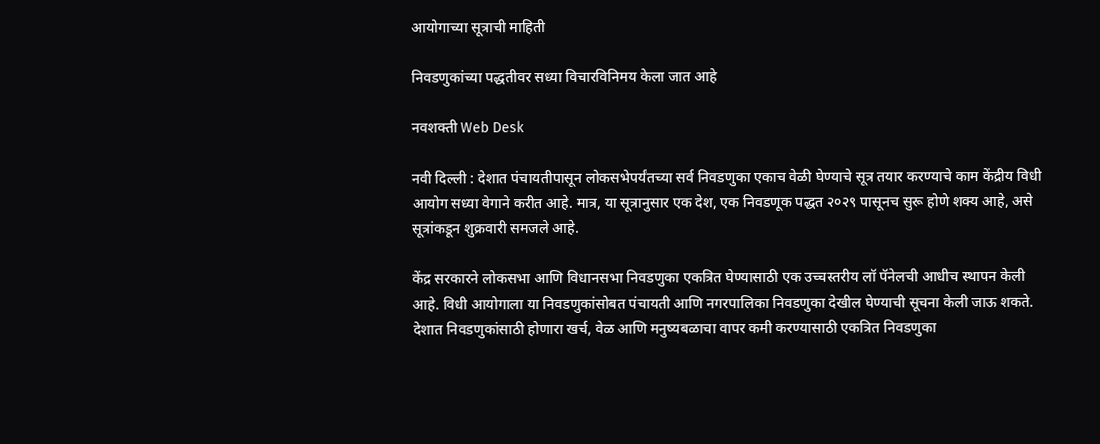आयोगाच्या सूत्राची माहिती

निवडणुकांच्या पद्धतीवर सध्या विचारविनिमय केला जात आहे

नवशक्ती Web Desk

नवी दिल्ली : देशात पंचायतीपासून लोकसभेपर्यंतच्या सर्व निवडणुका एकाच वेळी घेण्याचे सूत्र तयार करण्याचे काम केंद्रीय विधी आयोग सध्या वेगाने करीत आहे. मात्र, या सूत्रानुसार एक देश, एक निवडणूक पद्धत २०२९ पासूनच सुरू होणे शक्य आहे, असे सूत्रांकडून शुक्रवारी समजले आहे.

केंद्र सरकारने लोकसभा आणि विधानसभा निवडणुका एकत्रित घेण्यासाठी एक उच्चस्तरीय लॉ पॅनेलची आधीच स्थापन केली आहे. विधी आयोगाला या निवडणुकांसोबत पंचायती आणि नगरपालिका निवडणुका देखील घेण्याची सूचना केली जाऊ शकते. देशात निवडणुकांसाठी होणारा खर्च, वेळ आणि मनुष्यबळाचा वापर कमी करण्यासाठी एकत्रित निवडणुका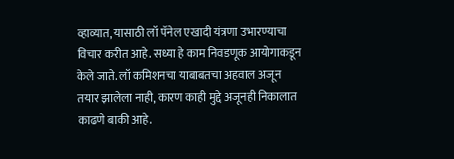व्हाव्यात, यासाठी लॉ पॅनेल एखादी यंत्रणा उभारण्याचा विचार करीत आहे. सध्या हे काम निवडणूक आयोगाकडून केले जाते. लॉ कमिशनचा याबाबतचा अहवाल अजून तयार झालेला नाही, कारण काही मुद्दे अजूनही निकालात काढणे बाकी आहे.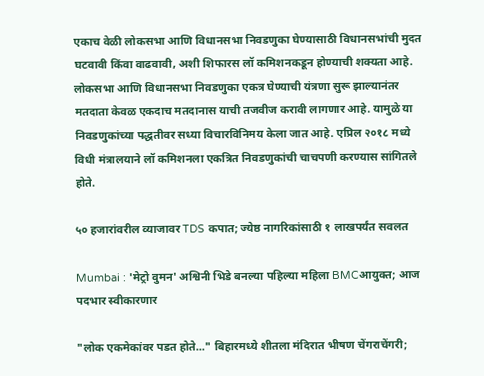एकाच वेळी लोकसभा आणि विधानसभा निवडणुका घेण्यासाठी विधानसभांची मुदत घटवावी किंवा वाढवावी, अशी शिफारस लॉ कमिशनकडून होण्याची शक्यता आहे. लोकसभा आणि विधानसभा निवडणुका एकत्र घेण्याची यंत्रणा सुरू झाल्यानंतर मतदाता केवळ एकदाच मतदानास याची तजवीज करावी लागणार आहे. यामुळे या निवडणुकांच्या पद्धतीवर सध्या विचारविनिमय केला जात आहे. एप्रिल २०१८ मध्ये विधी मंत्रालयाने लॉ कमिशनला एकत्रित निवडणुकांची चाचपणी करण्यास सांगितले होते.

५० हजारांवरील व्याजावर TDS कपात; ज्येष्ठ नागरिकांसाठी १ लाखपर्यंत सवलत

Mumbai : 'मेट्रो वुमन' अश्विनी भिडे बनल्या पहिल्या महिला BMCआयुक्त; आज पदभार स्वीकारणार

"लोक एकमेकांवर पडत होते..." बिहारमध्ये शीतला मंदिरात भीषण चेंगराचेंगरी;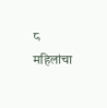८ महिलांचा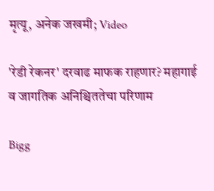मृत्यू, अनेक जखमी; Video

'रेडी रेकनर' दरवाढ माफक राहणार? महागाई व जागतिक अनिश्चिततेचा परिणाम

Bigg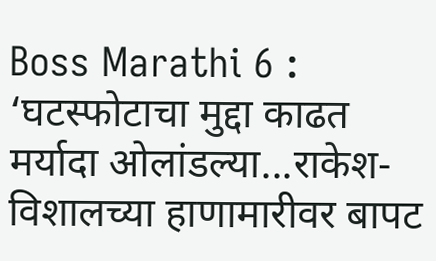Boss Marathi 6 : ‘घटस्फोटाचा मुद्दा काढत मर्यादा ओलांडल्या...राकेश-विशालच्या हाणामारीवर बापट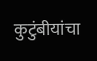कुटुंबीयांचा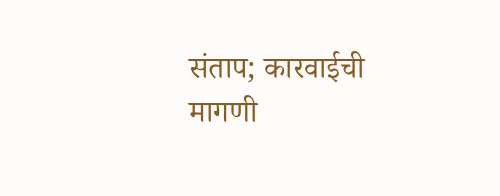संताप; कारवाईची मागणी